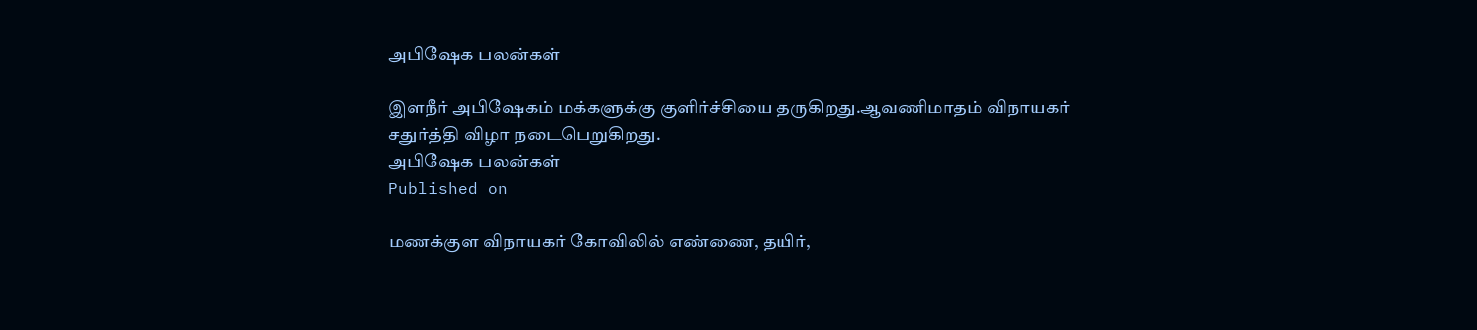அபிஷேக பலன்கள்

இளநீர் அபிஷேகம் மக்களுக்கு குளிர்ச்சியை தருகிறது.ஆவணிமாதம் விநாயகர் சதுர்த்தி விழா நடைபெறுகிறது.
அபிஷேக பலன்கள்
Published on

மணக்குள விநாயகர் கோவிலில் எண்ணை, தயிர்,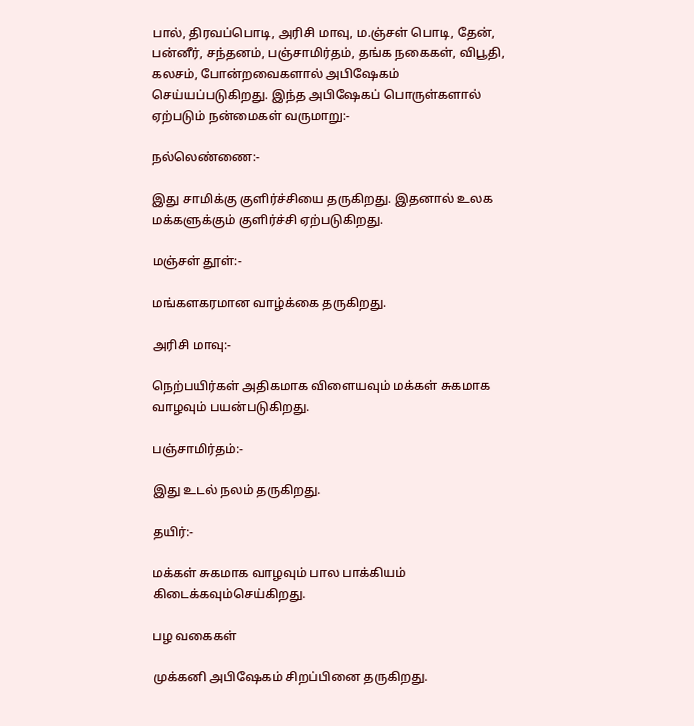பால், திரவப்பொடி, அரிசி மாவு, ம.ஞ்சள் பொடி, தேன், பன்னீர், சந்தனம், பஞ்சாமிர்தம், தங்க நகைகள், விபூதி, கலசம், போன்றவைகளால் அபிஷேகம் செய்யப்படுகிறது. இந்த அபிஷேகப் பொருள்களால் ஏற்படும் நன்மைகள் வருமாறு:-

நல்லெண்ணை:-

இது சாமிக்கு குளிர்ச்சியை தருகிறது. இதனால் உலக மக்களுக்கும் குளிர்ச்சி ஏற்படுகிறது.

மஞ்சள் தூள்:-

மங்களகரமான வாழ்க்கை தருகிறது.

அரிசி மாவு:-

நெற்பயிர்கள் அதிகமாக விளையவும் மக்கள் சுகமாக வாழவும் பயன்படுகிறது.

பஞ்சாமிர்தம்:-

இது உடல் நலம் தருகிறது.

தயிர்:-

மக்கள் சுகமாக வாழவும் பால பாக்கியம் கிடைக்கவும்செய்கிறது.

பழ வகைகள்

முக்கனி அபிஷேகம் சிறப்பினை தருகிறது.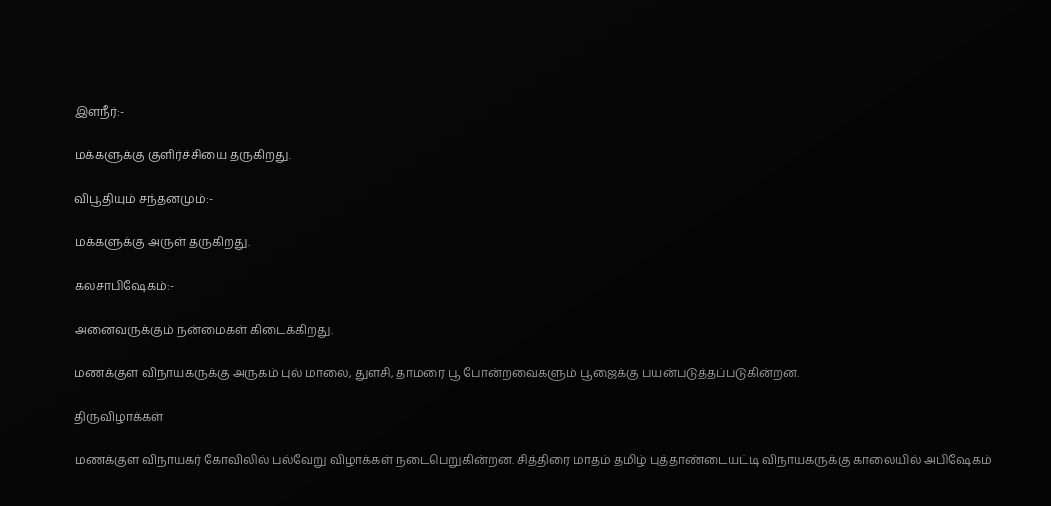இளநீர்:-

மக்களுக்கு குளிர்ச்சியை தருகிறது.

விபூதியும் சந்தனமும்:-

மக்களுக்கு அருள் தருகிறது.

கலசாபிஷேகம்:-

அனைவருக்கும் நன்மைகள் கிடைக்கிறது.

மணக்குள விநாயகருக்கு அருகம் புல் மாலை, துளசி, தாமரை பூ போன்றவைகளும் பூஜைக்கு பயன்படுத்தப்படுகின்றன.

திருவிழாக்கள்

மணக்குள விநாயகர் கோவிலில் பல்வேறு விழாக்கள் நடைபெறுகின்றன. சித்திரை மாதம் தமிழ் புத்தாண்டையட்டி விநாயகருக்கு காலையில் அபிஷேகம்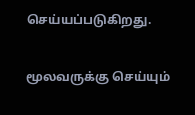செய்யப்படுகிறது.

மூலவருக்கு செய்யும்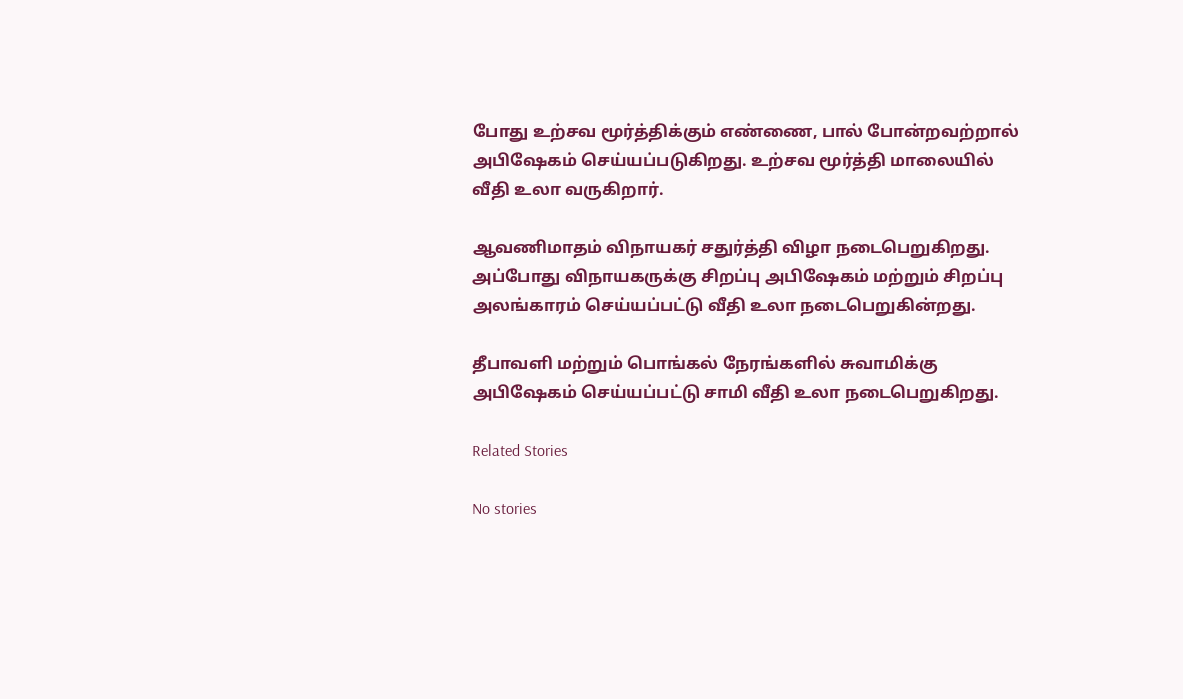போது உற்சவ மூர்த்திக்கும் எண்ணை, பால் போன்றவற்றால் அபிஷேகம் செய்யப்படுகிறது. உற்சவ மூர்த்தி மாலையில் வீதி உலா வருகிறார்.

ஆவணிமாதம் விநாயகர் சதுர்த்தி விழா நடைபெறுகிறது. அப்போது விநாயகருக்கு சிறப்பு அபிஷேகம் மற்றும் சிறப்பு அலங்காரம் செய்யப்பட்டு வீதி உலா நடைபெறுகின்றது.

தீபாவளி மற்றும் பொங்கல் நேரங்களில் சுவாமிக்கு அபிஷேகம் செய்யப்பட்டு சாமி வீதி உலா நடைபெறுகிறது.

Related Stories

No stories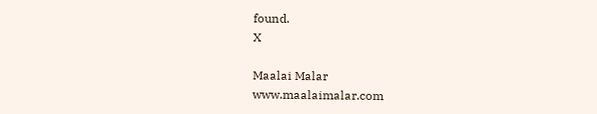found.
X

Maalai Malar
www.maalaimalar.com